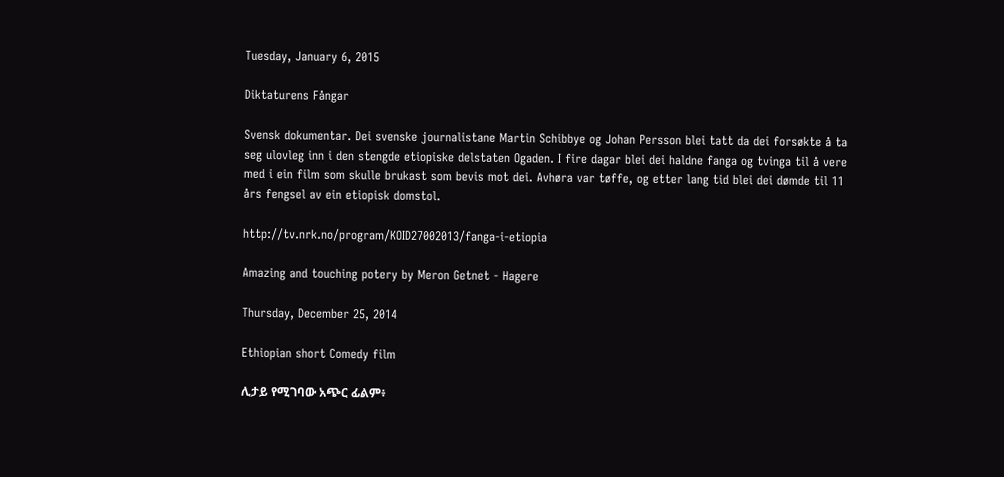Tuesday, January 6, 2015

Diktaturens Fångar

Svensk dokumentar. Dei svenske journalistane Martin Schibbye og Johan Persson blei tatt da dei forsøkte å ta seg ulovleg inn i den stengde etiopiske delstaten Ogaden. I fire dagar blei dei haldne fanga og tvinga til å vere med i ein film som skulle brukast som bevis mot dei. Avhøra var tøffe, og etter lang tid blei dei dømde til 11 års fengsel av ein etiopisk domstol.

http://tv.nrk.no/program/KOID27002013/fanga-i-etiopia

Amazing and touching potery by Meron Getnet - Hagere

Thursday, December 25, 2014

Ethiopian short Comedy film

ሊታይ የሚገባው አጭር ፊልም፥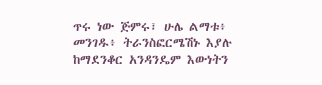ጥሩ ነው ጅምሩ፣ ሁሌ ልማቱ፥ መንገዱ፥ ትራንስፎርሜሽኑ እያሉ ከማደንቆር አንዳንዴም እውነትን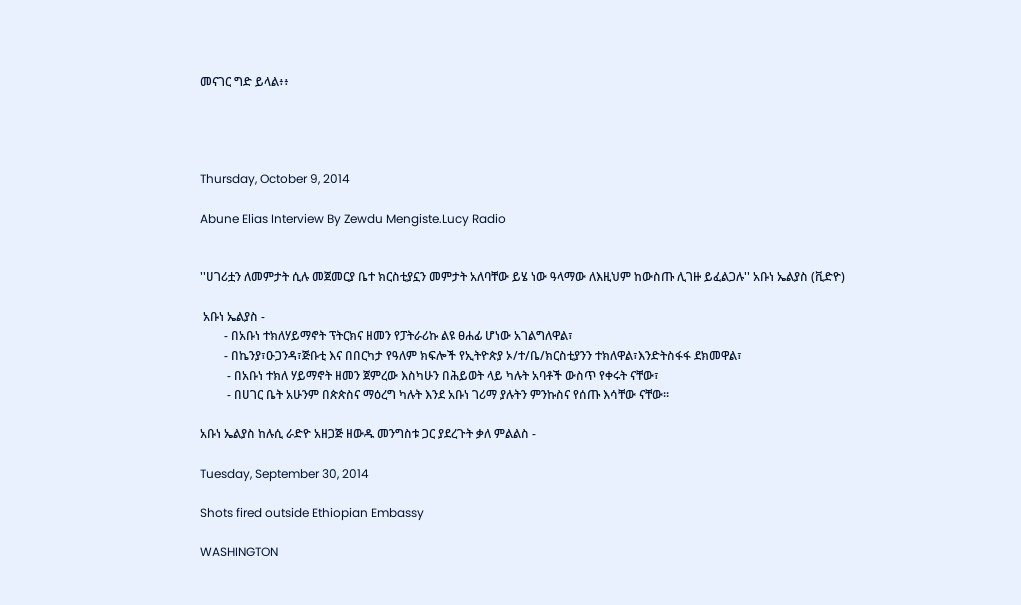መናገር ግድ ይላል፥፥




Thursday, October 9, 2014

Abune Elias Interview By Zewdu Mengiste.Lucy Radio


''ሀገሪቷን ለመምታት ሲሉ መጀመርያ ቤተ ክርስቲያኗን መምታት አለባቸው ይሄ ነው ዓላማው ለእዚህም ከውስጡ ሊገዙ ይፈልጋሉ'' አቡነ ኤልያስ (ቪድዮ)

 አቡነ ኤልያስ -
        - በአቡነ ተክለሃይማኖት ፕትርክና ዘመን የፓትራሪኩ ልዩ ፀሐፊ ሆነው አገልግለዋል፣
        - በኬንያ፣ዑጋንዳ፣ጅቡቲ እና በበርካታ የዓለም ክፍሎች የኢትዮጵያ ኦ/ተ/ቤ/ክርስቲያንን ተክለዋል፣እንድትስፋፋ ደክመዋል፣
         - በአቡነ ተክለ ሃይማኖት ዘመን ጀምረው እስካሁን በሕይወት ላይ ካሉት አባቶች ውስጥ የቀሩት ናቸው፣
         - በሀገር ቤት አሁንም በጵጵስና ማዕረግ ካሉት እንደ አቡነ ገሪማ ያሉትን ምንኩስና የሰጡ እሳቸው ናቸው።

አቡነ ኤልያስ ከሉሲ ራድዮ አዘጋጅ ዘውዱ መንግስቱ ጋር ያደረጉት ቃለ ምልልስ -

Tuesday, September 30, 2014

Shots fired outside Ethiopian Embassy

WASHINGTON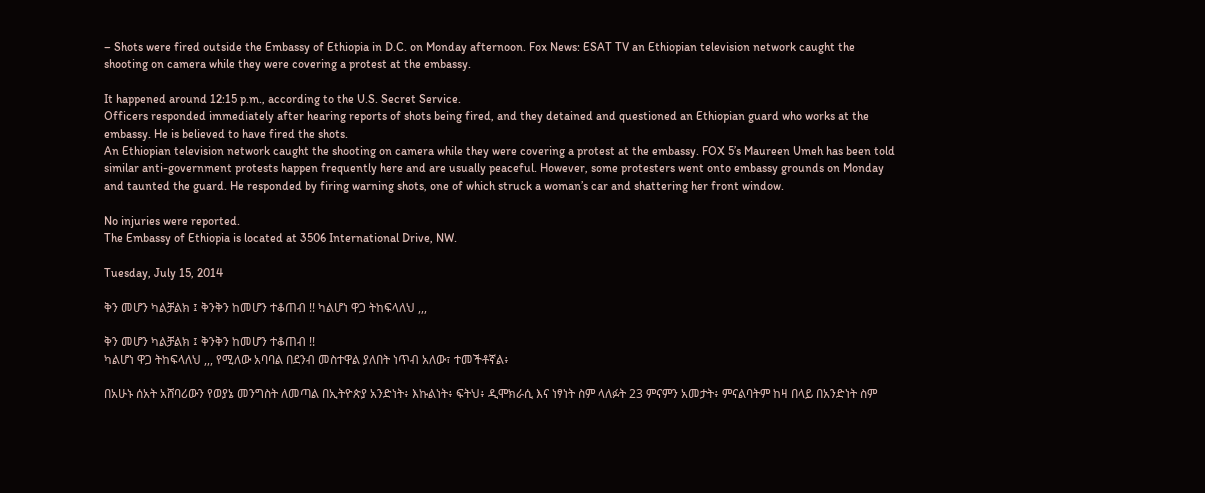– Shots were fired outside the Embassy of Ethiopia in D.C. on Monday afternoon. Fox News: ESAT TV an Ethiopian television network caught the shooting on camera while they were covering a protest at the embassy.

It happened around 12:15 p.m., according to the U.S. Secret Service.
Officers responded immediately after hearing reports of shots being fired, and they detained and questioned an Ethiopian guard who works at the embassy. He is believed to have fired the shots.
An Ethiopian television network caught the shooting on camera while they were covering a protest at the embassy. FOX 5’s Maureen Umeh has been told similar anti-government protests happen frequently here and are usually peaceful. However, some protesters went onto embassy grounds on Monday and taunted the guard. He responded by firing warning shots, one of which struck a woman’s car and shattering her front window.

No injuries were reported.
The Embassy of Ethiopia is located at 3506 International Drive, NW.

Tuesday, July 15, 2014

ቅን መሆን ካልቻልክ ፤ ቅንቅን ከመሆን ተቆጠብ !! ካልሆነ ዋጋ ትከፍላለህ ,,,

ቅን መሆን ካልቻልክ ፤ ቅንቅን ከመሆን ተቆጠብ !!
ካልሆነ ዋጋ ትከፍላለህ ,,, የሚለው አባባል በደንብ መስተዋል ያለበት ነጥብ አለው፣ ተመችቶኛል፥

በአሁኑ ሰአት አሸባሪውን የወያኔ መንግስት ለመጣል በኢትዮጵያ አንድነት፥ እኩልነት፥ ፍትህ፥ ዲሞክራሲ እና ነፃነት ስም ላለፉት 23 ምናምን አመታት፥ ምናልባትም ከዛ በላይ በአንድነት ስም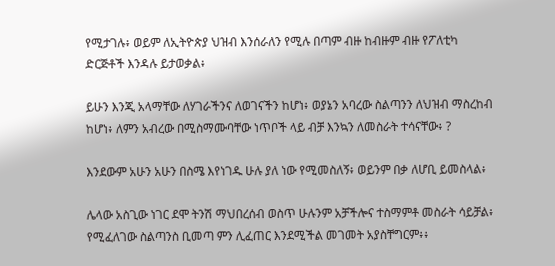የሚታገሉ፥ ወይም ለኢትዮጵያ ህዝብ እንሰራለን የሚሉ በጣም ብዙ ከብዙም ብዙ የፖለቲካ ድርጅቶች እንዳሉ ይታወቃል፥

ይሁን እንጂ አላማቸው ለሃገራችንና ለወገናችን ከሆነ፥ ወያኔን አባረው ስልጣንን ለህዝብ ማስረከብ ከሆነ፥ ለምን አብረው በሚስማሙባቸው ነጥቦች ላይ ብቻ እንኳን ለመስራት ተሳናቸው፥ ?

እንደውም አሁን አሁን በስሜ እየነገዱ ሁሉ ያለ ነው የሚመስለኝ፥ ወይንም በቃ ለሆቢ ይመስላል፥

ሌላው አስጊው ነገር ደሞ ትንሽ ማህበረሰብ ወስጥ ሁሉንም አቻችሎና ተስማምቶ መስራት ሳይቻል፥ የሚፈለገው ስልጣንስ ቢመጣ ምን ሊፈጠር እንደሚችል መገመት አያስቸግርም፥፥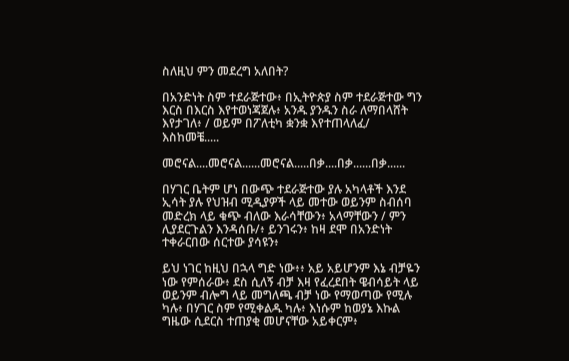ስለዚህ ምን መደረግ አለበት?

በአንድነት ስም ተደራጅተው፥ በኢትዮጵያ ስም ተደራጅተው ግን እርስ በእርስ እየተወነጃጀሉ፥ አንዱ ያንዱን ስራ ለማበላሸት እየታገለ፥ / ወይም በፖለቲካ ቋንቋ እየተጠላለፈ/  እስከመቼ.....

መሮናል....መሮናል......መሮናል.....በቃ....በቃ......በቃ......

በሃገር ቤትም ሆነ በውጭ ተደራጅተው ያሉ አካላቶች እንደ ኢሳት ያሉ የህዝብ ሚዲያዎች ላይ መተው ወይንም ስብሰባ መድረክ ላይ ቁጭ ብለው እራሳቸውን፥ አላማቸውን / ምን ሊያደርጉልን እንዳሰቡ/፥ ይንገሩን፥ ከዛ ደሞ በአንድነት ተቀራርበው ሰርተው ያሳዩን፥

ይህ ነገር ከዚህ በኋላ ግድ ነው፥፥ አይ አይሆንም እኔ ብቻዬን ነው የምሰራው፥ ደስ ሲለኝ ብቻ እዛ የፈረደበት ዌብሳይት ላይ ወይንም ብሎግ ላይ መግለጫ ብቻ ነው የማወጣው የሚሉ ካሉ፥ በሃገር ስም የሚቀልዱ ካሉ፥ እነሱም ከወያኔ እኩል ግዜው ሲደርስ ተጠያቂ መሆናቸው አይቀርም፥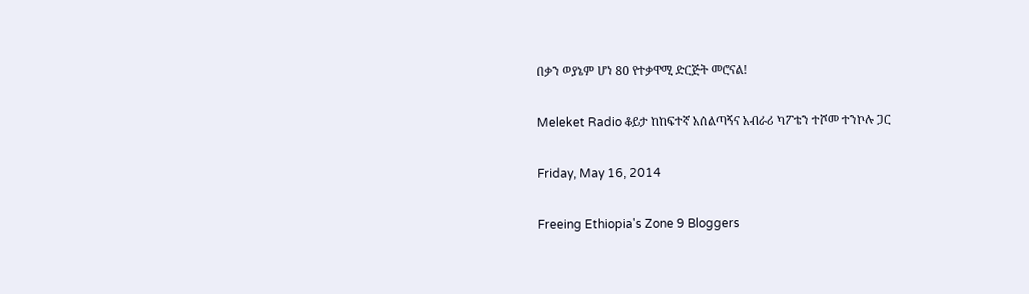በቃን ወያኔም ሆነ 80 የተቃዋሚ ድርጅት መሮናል!

Meleket Radio ቆይታ ከከፍተኛ አሰልጣኝና አብራሪ ካፖቴን ተሾመ ተንኮሉ ጋር

Friday, May 16, 2014

Freeing Ethiopia's Zone 9 Bloggers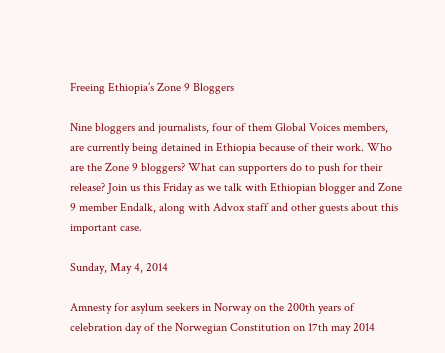Freeing Ethiopia’s Zone 9 Bloggers

Nine bloggers and journalists, four of them Global Voices members, are currently being detained in Ethiopia because of their work. Who are the Zone 9 bloggers? What can supporters do to push for their release? Join us this Friday as we talk with Ethiopian blogger and Zone 9 member Endalk, along with Advox staff and other guests about this important case.

Sunday, May 4, 2014

Amnesty for asylum seekers in Norway on the 200th years of celebration day of the Norwegian Constitution on 17th may 2014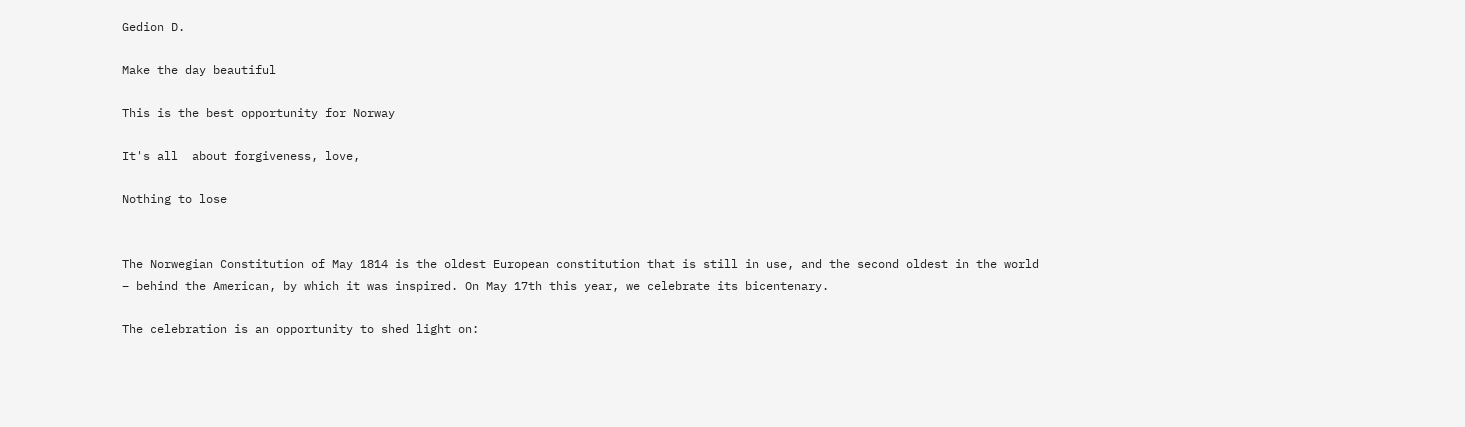Gedion D.

Make the day beautiful

This is the best opportunity for Norway

It's all  about forgiveness, love,

Nothing to lose


The Norwegian Constitution of May 1814 is the oldest European constitution that is still in use, and the second oldest in the world – behind the American, by which it was inspired. On May 17th this year, we celebrate its bicentenary.

The celebration is an opportunity to shed light on: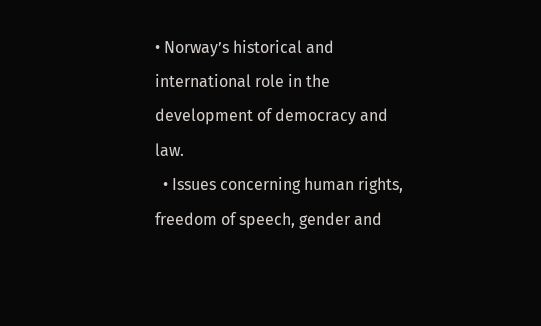• Norway’s historical and international role in the development of democracy and law.
  • Issues concerning human rights, freedom of speech, gender and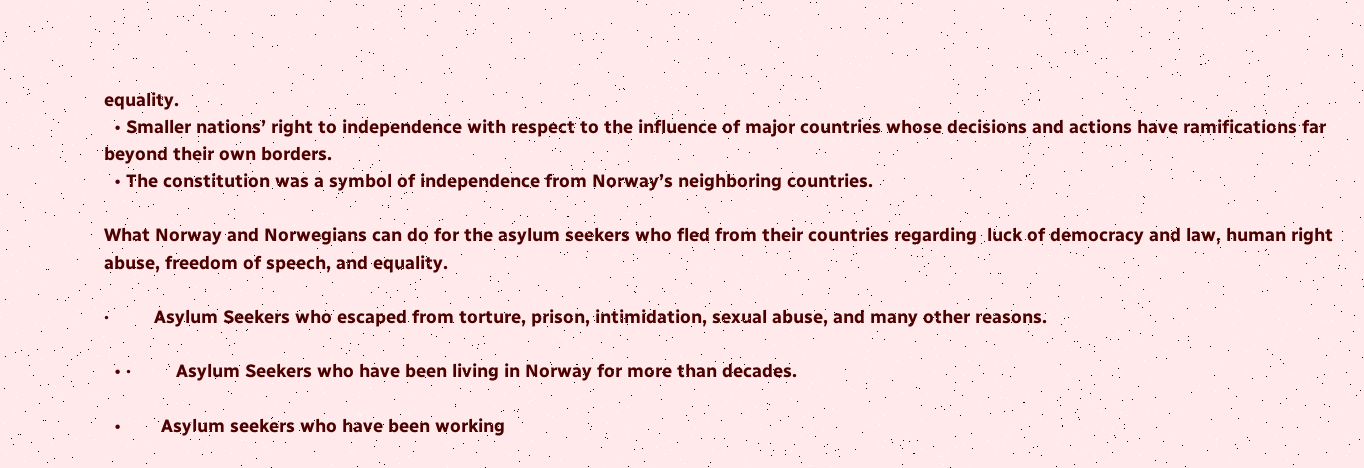equality.
  • Smaller nations’ right to independence with respect to the influence of major countries whose decisions and actions have ramifications far beyond their own borders.
  • The constitution was a symbol of independence from Norway’s neighboring countries.

What Norway and Norwegians can do for the asylum seekers who fled from their countries regarding  luck of democracy and law, human right abuse, freedom of speech, and equality.

·         Asylum Seekers who escaped from torture, prison, intimidation, sexual abuse, and many other reasons.

  • ·         Asylum Seekers who have been living in Norway for more than decades.

  •        Asylum seekers who have been working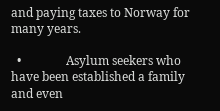and paying taxes to Norway for many years.

  •               Asylum seekers who have been established a family and even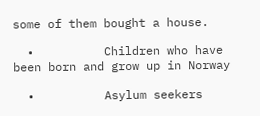some of them bought a house.

  •          Children who have been born and grow up in Norway

  •          Asylum seekers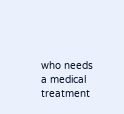who needs a medical treatment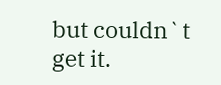but couldn`t get it.